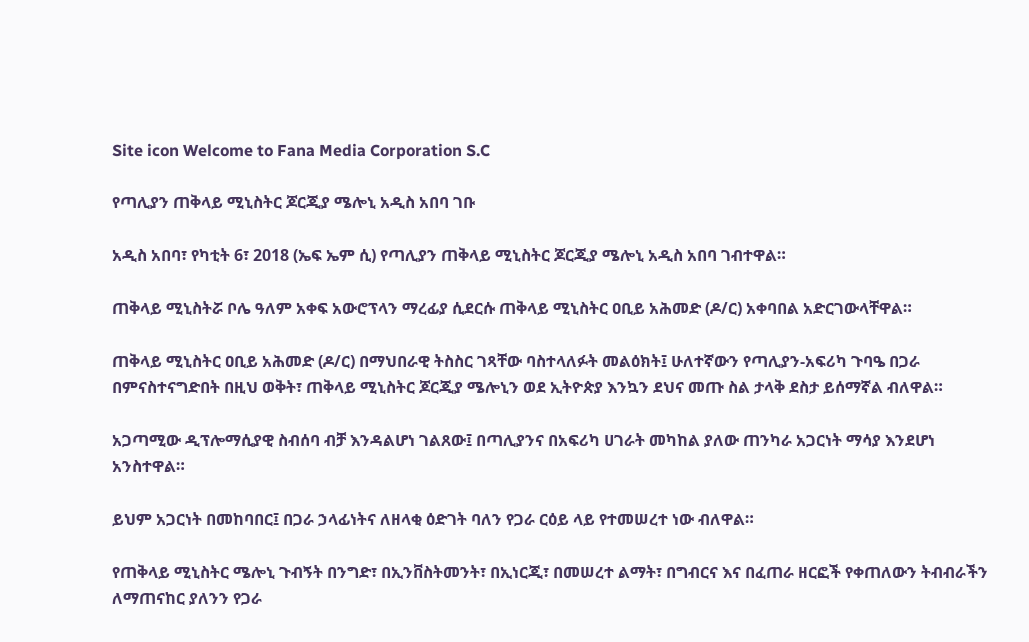Site icon Welcome to Fana Media Corporation S.C

የጣሊያን ጠቅላይ ሚኒስትር ጆርጂያ ሜሎኒ አዲስ አበባ ገቡ

አዲስ አበባ፣ የካቲት 6፣ 2018 (ኤፍ ኤም ሲ) የጣሊያን ጠቅላይ ሚኒስትር ጆርጂያ ሜሎኒ አዲስ አበባ ገብተዋል።

ጠቅላይ ሚኒስትሯ ቦሌ ዓለም አቀፍ አውሮፕላን ማረፊያ ሲደርሱ ጠቅላይ ሚኒስትር ዐቢይ አሕመድ (ዶ/ር) አቀባበል አድርገውላቸዋል።

ጠቅላይ ሚኒስትር ዐቢይ አሕመድ (ዶ/ር) በማህበራዊ ትስስር ገጻቸው ባስተላለፉት መልዕክት፤ ሁለተኛውን የጣሊያን-አፍሪካ ጉባዔ በጋራ በምናስተናግድበት በዚህ ወቅት፣ ጠቅላይ ሚኒስትር ጆርጂያ ሜሎኒን ወደ ኢትዮጵያ እንኳን ደህና መጡ ስል ታላቅ ደስታ ይሰማኛል ብለዋል።

አጋጣሚው ዲፕሎማሲያዊ ስብሰባ ብቻ እንዳልሆነ ገልጸው፤ በጣሊያንና በአፍሪካ ሀገራት መካከል ያለው ጠንካራ አጋርነት ማሳያ እንደሆነ አንስተዋል።

ይህም አጋርነት በመከባበር፤ በጋራ ኃላፊነትና ለዘላቂ ዕድገት ባለን የጋራ ርዕይ ላይ የተመሠረተ ነው ብለዋል።

የጠቅላይ ሚኒስትር ሜሎኒ ጉብኝት በንግድ፣ በኢንቨስትመንት፣ በኢነርጂ፣ በመሠረተ ልማት፣ በግብርና እና በፈጠራ ዘርፎች የቀጠለውን ትብብራችን ለማጠናከር ያለንን የጋራ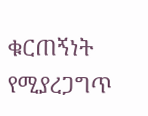ቁርጠኝነት የሚያረጋግጥ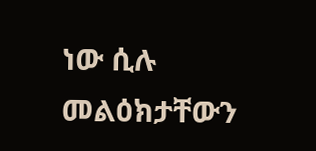ነው ሲሉ መልዕክታቸውን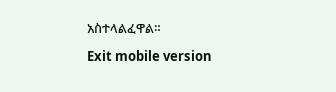አስተላልፈዋል።

Exit mobile version